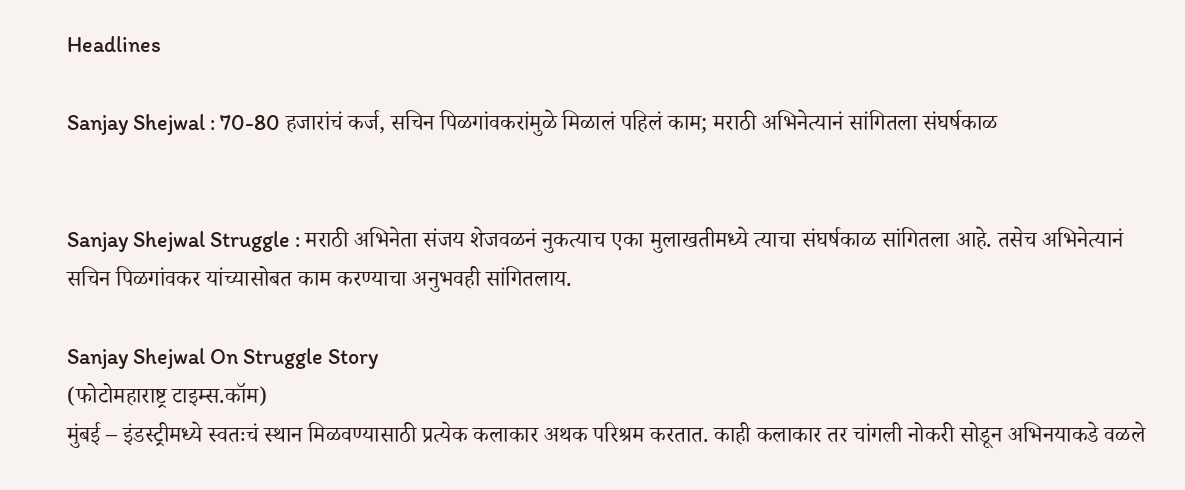Headlines

Sanjay Shejwal : 70-80 हजारांचं कर्ज, सचिन पिळगांवकरांमुळे मिळालं पहिलं काम; मराठी अभिनेत्यानं सांगितला संघर्षकाळ


Sanjay Shejwal Struggle : मराठी अभिनेता संजय शेजवळनं नुकत्याच एका मुलाखतीमध्ये त्याचा संघर्षकाळ सांगितला आहे. तसेच अभिनेत्यानं सचिन पिळगांवकर यांच्यासोबत काम करण्याचा अनुभवही सांगितलाय.

Sanjay Shejwal On Struggle Story
(फोटोमहाराष्ट्र टाइम्स.कॉम)
मुंबई – इंडस्ट्रीमध्ये स्वतःचं स्थान मिळवण्यासाठी प्रत्येक कलाकार अथक परिश्रम करतात. काही कलाकार तर चांगली नोकरी सोडून अभिनयाकडे वळले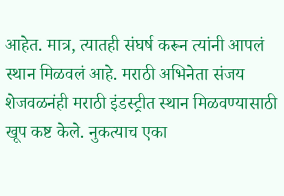आहेत. मात्र, त्यातही संघर्ष करून त्यांनी आपलं स्थान मिळवलं आहे. मराठी अभिनेता संजय शेजवळनंही मराठी इंडस्ट्रीत स्थान मिळवण्यासाठी खूप कष्ट केले. नुकत्याच एका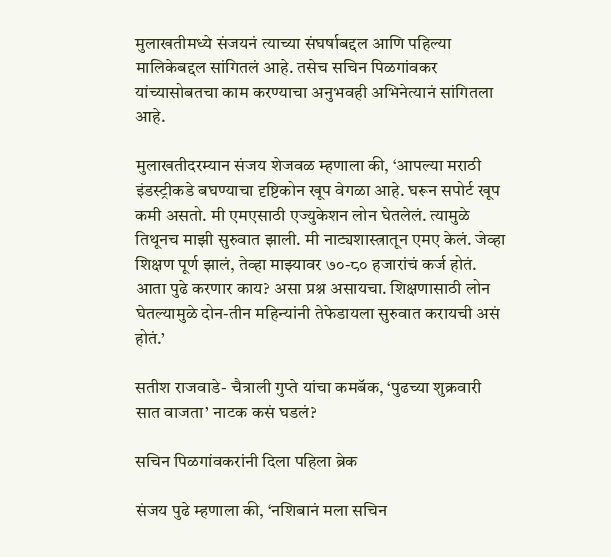मुलाखतीमध्ये संजयनं त्याच्या संघर्षाबद्दल आणि पहिल्या मालिकेबद्दल सांगितलं आहे. तसेच सचिन पिळगांवकर यांच्यासोबतचा काम करण्याचा अनुभवही अभिनेत्यानं सांगितला आहे.

मुलाखतीदरम्यान संजय शेजवळ म्हणाला की, ‘आपल्या मराठी इंडस्ट्रीकडे बघण्याचा दृष्टिकोन खूप वेगळा आहे. घरून सपोर्ट खूप कमी असतो. मी एमएसाठी एज्युकेशन लोन घेतलेलं. त्यामुळे तिथूनच माझी सुरुवात झाली. मी नाट्यशास्त्रातून एमए केलं. जेव्हा शिक्षण पूर्ण झालं, तेव्हा माझ्यावर ७०-८० हजारांचं कर्ज होतं. आता पुढे करणार काय? असा प्रश्न असायचा. शिक्षणासाठी लोन घेतल्यामुळे दोन-तीन महिन्यांनी तेफेडायला सुरुवात करायची असं होतं.’

सतीश राजवाडे- चैत्राली गुप्ते यांचा कमबॅक, ‘पुढच्या शुक्रवारी सात वाजता’ नाटक कसं घडलं?

सचिन पिळगांवकरांनी दिला पहिला ब्रेक

संजय पुढे म्हणाला की, ‘नशिबानं मला सचिन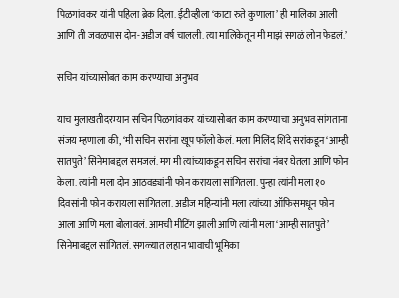पिळगांवकर यांनी पहिला ब्रेक दिला. ईटीव्हीला ‘काटा रुते कुणाला’ ही मालिका आली आणि ती जवळपास दोन-अडीज वर्ष चालली. त्या मालिकेतून मी माझं सगळं लोन फेडलं.’

सचिन यांच्यासोबत काम करण्याचा अनुभव

याच मुलाखतीदरम्यान सचिन पिळगांवकर यांच्यासोबत काम करण्याचा अनुभव सांगताना संजय म्हणाला की, ‘मी सचिन सरांना खूप फॉलो केलं. मला मिलिंद शिंदे सरांकडून ‘आम्ही सातपुते’ सिनेमाबद्दल समजलं. मग मी त्यांच्याकडून सचिन सरांचा नंबर घेतला आणि फोन केला. त्यांनी मला दोन आठवड्यांनी फोन करायला सांगितला. पुन्हा त्यांनी मला १० दिवसांनी फोन करायला सांगितला. अडीज महिन्यांनी मला त्यांच्या ऑफिसमधून फोन आला आणि मला बोलावलं. आमची मीटिंग झाली आणि त्यांनी मला ‘आम्ही सातपुते’ सिनेमाबद्दल सांगितलं. सगळ्यात लहान भावाची भूमिका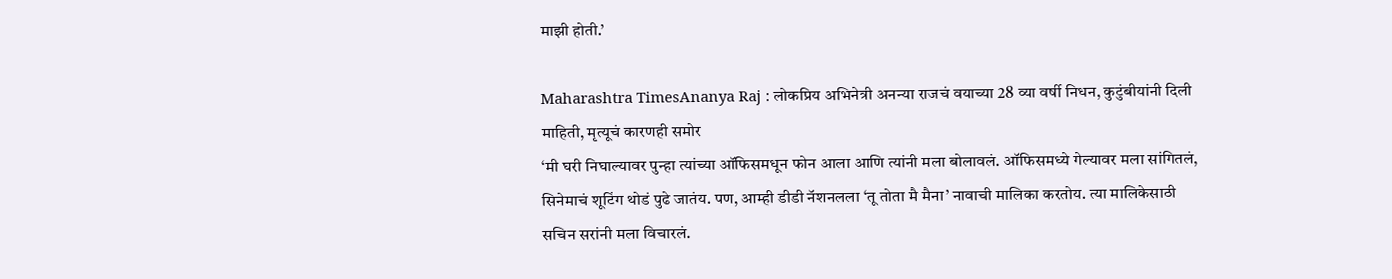माझी होती.’

Maharashtra TimesAnanya Raj : लोकप्रिय अभिनेत्री अनन्या राजचं वयाच्या 28 व्या वर्षी निधन, कुटुंबीयांनी दिली माहिती, मृत्यूचं कारणही समोर
‘मी घरी निघाल्यावर पुन्हा त्यांच्या ऑफिसमधून फोन आला आणि त्यांनी मला बोलावलं. ऑफिसमध्ये गेल्यावर मला सांगितलं, सिनेमाचं शूटिंग थोडं पुढे जातंय. पण, आम्ही डीडी नॅशनलला ‘तू तोता मै मैना’ नावाची मालिका करतोय. त्या मालिकेसाठी सचिन सरांनी मला विचारलं.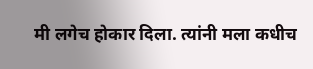मी लगेच होकार दिला. त्यांनी मला कधीच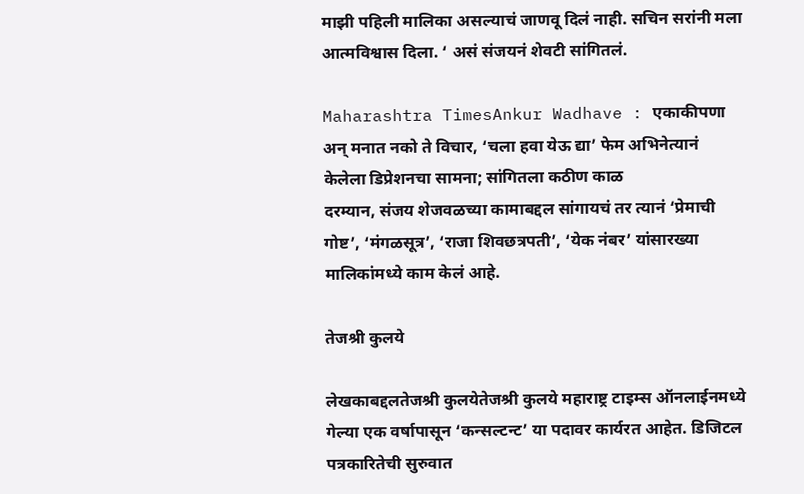माझी पहिली मालिका असल्याचं जाणवू दिलं नाही. सचिन सरांनी मला आत्मविश्वास दिला. ‘ असं संजयनं शेवटी सांगितलं.

Maharashtra TimesAnkur Wadhave : एकाकीपणा अन् मनात नको ते विचार, ‘चला हवा येऊ द्या’ फेम अभिनेत्यानं केलेला डिप्रेशनचा सामना; सांगितला कठीण काळ
दरम्यान, संजय शेजवळच्या कामाबद्दल सांगायचं तर त्यानं ‘प्रेमाची गोष्ट’, ‘मंगळसूत्र’, ‘राजा शिवछत्रपती’, ‘येक नंबर’ यांसारख्या मालिकांमध्ये काम केलं आहे.

तेजश्री कुलये

लेखकाबद्दलतेजश्री कुलयेतेजश्री कुलये महाराष्ट्र टाइम्स ऑनलाईनमध्ये गेल्या एक वर्षापासून ‘कन्सल्टन्ट’ या पदावर कार्यरत आहेत. डिजिटल पत्रकारितेची सुरुवात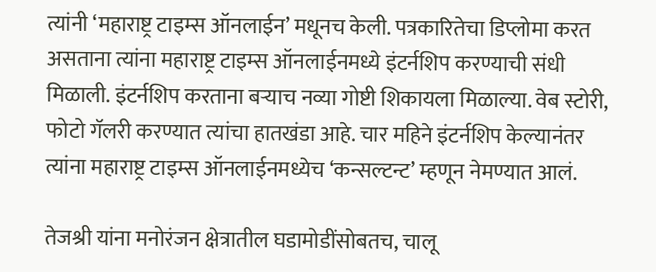त्यांनी ‘महाराष्ट्र टाइम्स ऑनलाईन’ मधूनच केली. पत्रकारितेचा डिप्लोमा करत असताना त्यांना महाराष्ट्र टाइम्स ऑनलाईनमध्ये इंटर्नशिप करण्याची संधी मिळाली. इंटर्नशिप करताना बऱ्याच नव्या गोष्टी शिकायला मिळाल्या. वेब स्टोरी, फोटो गॅलरी करण्यात त्यांचा हातखंडा आहे. चार महिने इंटर्नशिप केल्यानंतर त्यांना महाराष्ट्र टाइम्स ऑनलाईनमध्येच ‘कन्सल्टन्ट’ म्हणून नेमण्यात आलं.

तेजश्री यांना मनोरंजन क्षेत्रातील घडामोडींसोबतच, चालू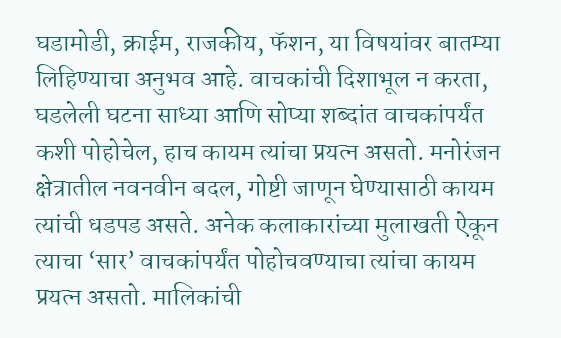घडामोडी, क्राईम, राजकीय, फॅशन, या विषयांवर बातम्या लिहिण्याचा अनुभव आहे. वाचकांची दिशाभूल न करता, घडलेली घटना साध्या आणि सोप्या शब्दांत वाचकांपर्यंत कशी पोहोचेल, हाच कायम त्यांचा प्रयत्न असतो. मनोरंजन क्षेत्रातील नवनवीन बदल, गोष्टी जाणून घेण्यासाठी कायम त्यांची धडपड असते. अनेक कलाकारांच्या मुलाखती ऐकून त्याचा ‘सार’ वाचकांपर्यंत पोहोचवण्याचा त्यांचा कायम प्रयत्न असतो. मालिकांची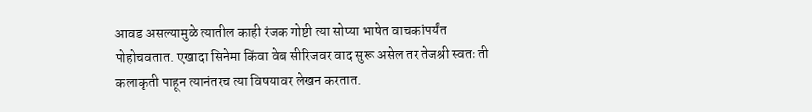आवड असल्यामुळे त्यातील काही रंजक गोष्टी त्या सोप्या भाषेत वाचकांपर्यंत पोहोचवतात. एखादा सिनेमा किंवा वेब सीरिजवर वाद सुरू असेल तर तेजश्री स्वतः ती कलाकृती पाहून त्यानंतरच त्या विषयावर लेखन करतात.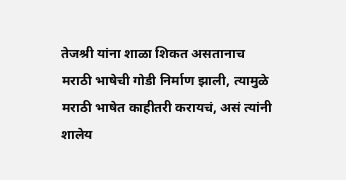तेजश्री यांना शाळा शिकत असतानाच मराठी भाषेची गोडी निर्माण झाली, त्यामुळे मराठी भाषेत काहीतरी करायचं, असं त्यांनी शालेय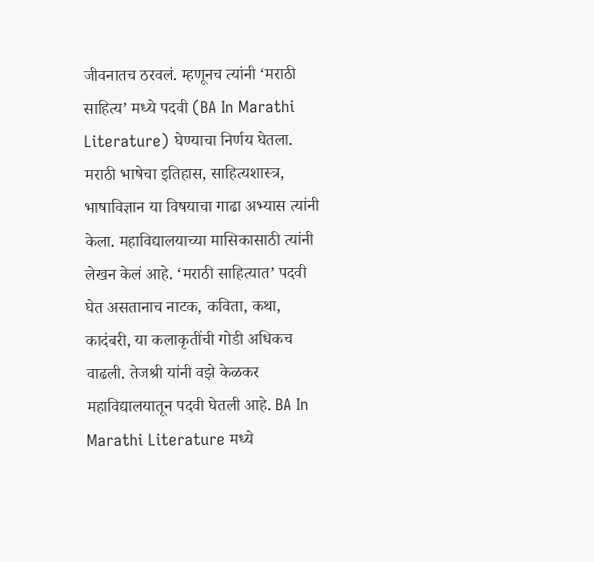जीवनातच ठरवलं. म्हणूनच त्यांनी ‘मराठी साहित्य’ मध्ये पदवी (BA In Marathi Literature) घेण्याचा निर्णय घेतला. मराठी भाषेचा इतिहास, साहित्यशास्त्र, भाषाविज्ञान या विषयाचा गाढा अभ्यास त्यांनी केला. महाविद्यालयाच्या मासिकासाठी त्यांनी लेखन केलं आहे. ‘मराठी साहित्यात’ पदवी घेत असतानाच नाटक, कविता, कथा, कादंबरी, या कलाकृतींची गोडी अधिकच वाढली. तेजश्री यांनी वझे केळकर महाविद्यालयातून पदवी घेतली आहे. BA In Marathi Literature मध्ये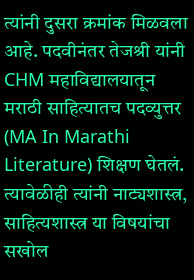त्यांनी दुसरा क्रमांक मिळवला आहे. पदवीनंतर तेजश्री यांनी CHM महाविद्यालयातून मराठी साहित्यातच पदव्युत्तर (MA In Marathi Literature) शिक्षण घेतलं. त्यावेळीही त्यांनी नाट्यशास्त्र, साहित्यशास्त्र या विषयांचा सखोल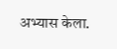अभ्यास केला.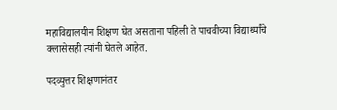महाविद्यालयीन शिक्षण घेत असताना पहिली ते पाचवीच्या विद्यार्थ्यांचे क्लासेसही त्यांनी घेतले आहेत.

पदव्युत्तर शिक्षणानंतर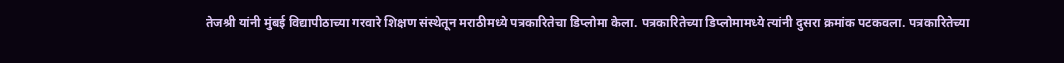तेजश्री यांनी मुंबई विद्यापीठाच्या गरवारे शिक्षण संस्थेतून मराठीमध्ये पत्रकारितेचा डिप्लोमा केला. पत्रकारितेच्या डिप्लोमामध्ये त्यांनी दुसरा क्रमांक पटकवला. पत्रकारितेच्या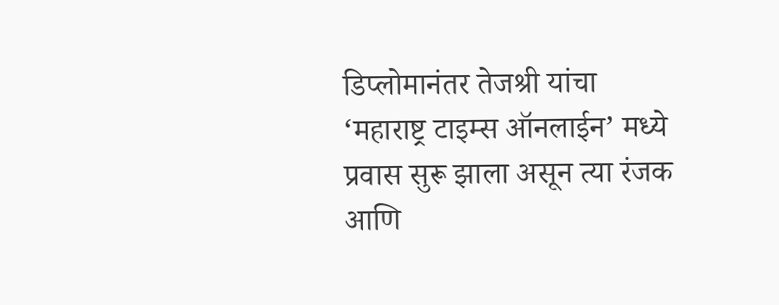डिप्लोमानंतर तेजश्री यांचा ‘महाराष्ट्र टाइम्स ऑनलाईन’ मध्ये प्रवास सुरू झाला असून त्या रंजक आणि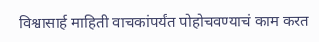विश्वासार्ह माहिती वाचकांपर्यंत पोहोचवण्याचं काम करत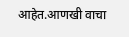आहेत.आणखी वाचा